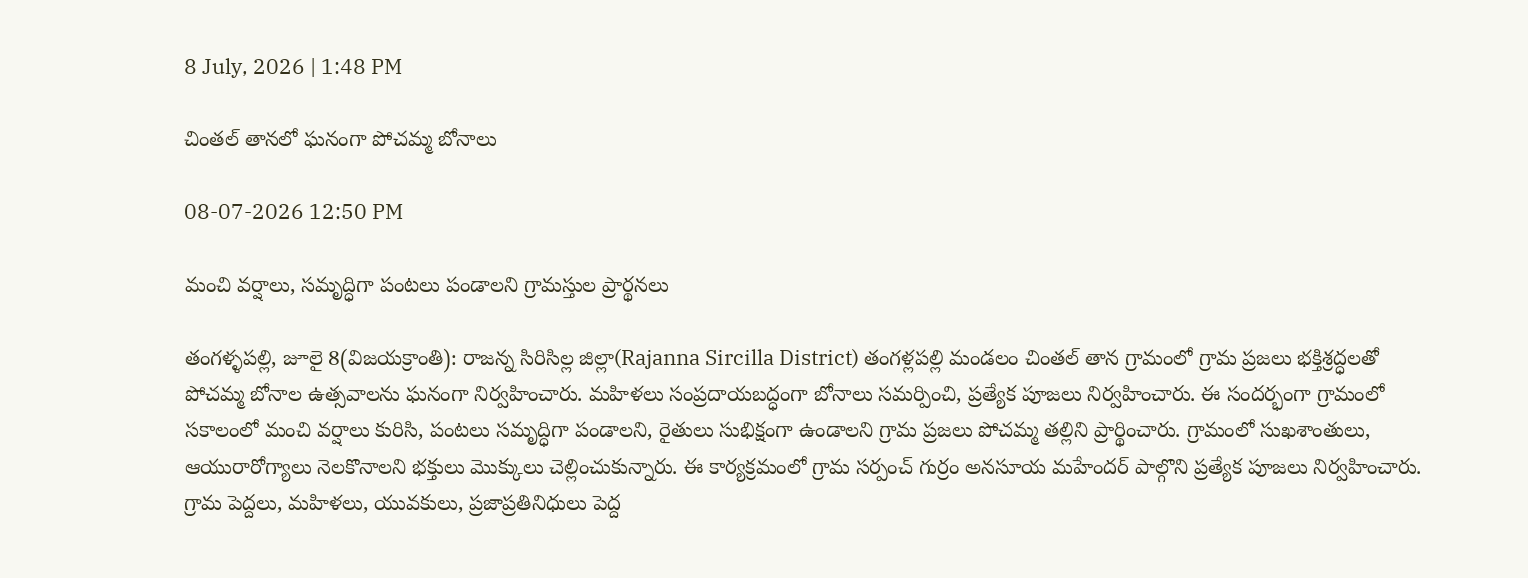8 July, 2026 | 1:48 PM

చింతల్ తానలో ఘనంగా పోచమ్మ బోనాలు

08-07-2026 12:50 PM

మంచి వర్షాలు, సమృద్ధిగా పంటలు పండాలని గ్రామస్తుల ప్రార్థనలు

తంగళ్ళపల్లి, జూలై 8(విజయక్రాంతి): రాజన్న సిరిసిల్ల జిల్లా(Rajanna Sircilla District) తంగళ్లపల్లి మండలం చింతల్ తాన గ్రామంలో గ్రామ ప్రజలు భక్తిశ్రద్ధలతో పోచమ్మ బోనాల ఉత్సవాలను ఘనంగా నిర్వహించారు. మహిళలు సంప్రదాయబద్ధంగా బోనాలు సమర్పించి, ప్రత్యేక పూజలు నిర్వహించారు. ఈ సందర్భంగా గ్రామంలో సకాలంలో మంచి వర్షాలు కురిసి, పంటలు సమృద్ధిగా పండాలని, రైతులు సుభిక్షంగా ఉండాలని గ్రామ ప్రజలు పోచమ్మ తల్లిని ప్రార్థించారు. గ్రామంలో సుఖశాంతులు, ఆయురారోగ్యాలు నెలకొనాలని భక్తులు మొక్కులు చెల్లించుకున్నారు. ఈ కార్యక్రమంలో గ్రామ సర్పంచ్ గుర్రం అనసూయ మహేందర్ పాల్గొని ప్రత్యేక పూజలు నిర్వహించారు. గ్రామ పెద్దలు, మహిళలు, యువకులు, ప్రజాప్రతినిధులు పెద్ద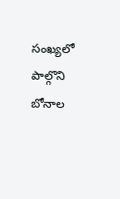సంఖ్యలో పాల్గొని బోనాల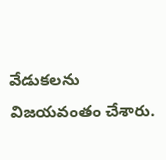వేడుకలను విజయవంతం చేశారు.